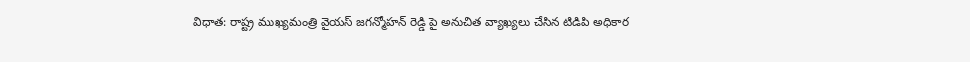విధాత: రాష్ట్ర ముఖ్యమంత్రి వైయస్ జగన్మోహన్ రెడ్డి పై అనుచిత వ్యాఖ్యలు చేసిన టిడిపి అధికార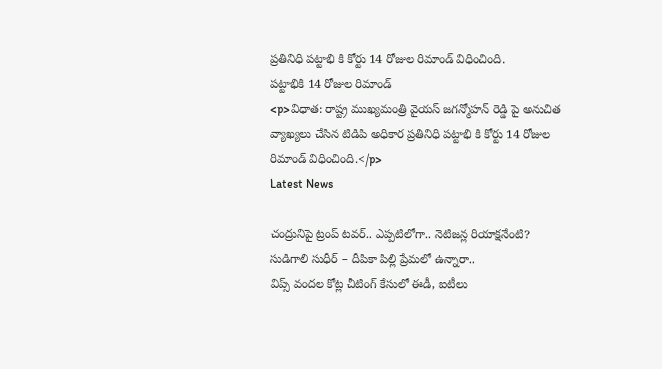ప్రతినిధి పట్టాభి కి కోర్టు 14 రోజుల రిమాండ్ విధించింది.
పట్టాభికి 14 రోజుల రిమాండ్
<p>విధాత: రాష్ట్ర ముఖ్యమంత్రి వైయస్ జగన్మోహన్ రెడ్డి పై అనుచిత వ్యాఖ్యలు చేసిన టిడిపి అధికార ప్రతినిధి పట్టాభి కి కోర్టు 14 రోజుల రిమాండ్ విధించింది.</p>
Latest News

చంద్రునిపై ట్రంప్ టవర్.. ఎప్పటిలోగా.. నెటిజన్ల రియాక్షనేంటి?
సుడిగాలి సుధీర్ – దీపికా పిల్లి ప్రేమలో ఉన్నారా..
విప్స్ వందల కోట్ల చీటింగ్ కేసులో ఈడీ, ఐటీలు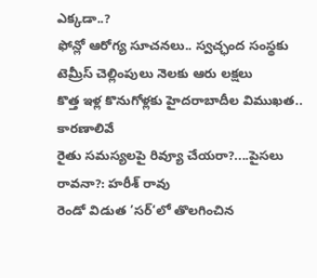ఎక్కడా..?
ఫోన్లో ఆరోగ్య సూచనలు.. స్వచ్ఛంద సంస్థకు టెమ్రీస్ చెల్లింపులు నెలకు ఆరు లక్షలు
కొత్త ఇళ్ల కొనుగోళ్లకు హైదరాబాదీల విముఖత.. కారణాలివే
రైతు సమస్యలపై రివ్యూ చేయరా?....పైసలు రావనా?: హరీశ్ రావు
రెండో విడుత ’సర్‘లో తొలగించిన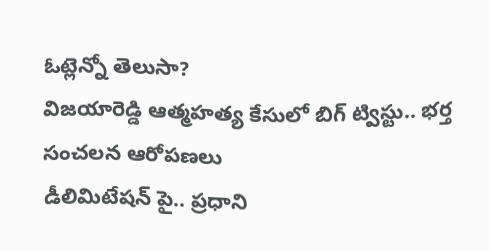ఓట్లెన్నో తెలుసా?
విజయారెడ్డి ఆత్మహత్య కేసులో బిగ్ ట్విస్టు.. భర్త సంచలన ఆరోపణలు
డీలిమిటేషన్ పై.. ప్రధాని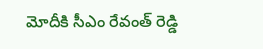మోదీకి సీఎం రేవంత్ రెడ్డి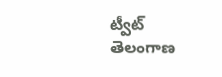ట్వీట్
తెలంగాణ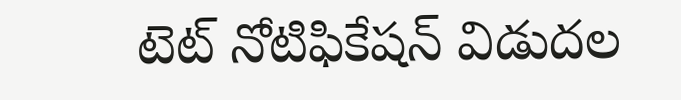టెట్ నోటిఫికేషన్ విడుదల